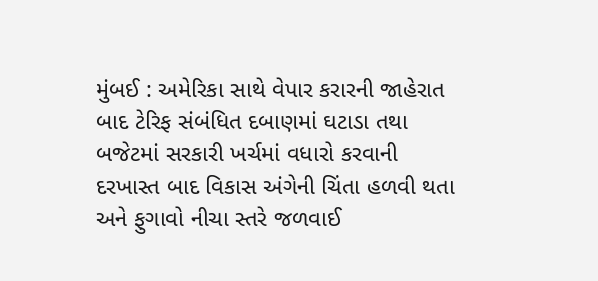મુંબઈ : અમેરિકા સાથે વેપાર કરારની જાહેરાત બાદ ટેરિફ સંબંધિત દબાણમાં ઘટાડા તથા બજેટમાં સરકારી ખર્ચમાં વધારો કરવાની દરખાસ્ત બાદ વિકાસ અંગેની ચિંતા હળવી થતા અને ફુગાવો નીચા સ્તરે જળવાઈ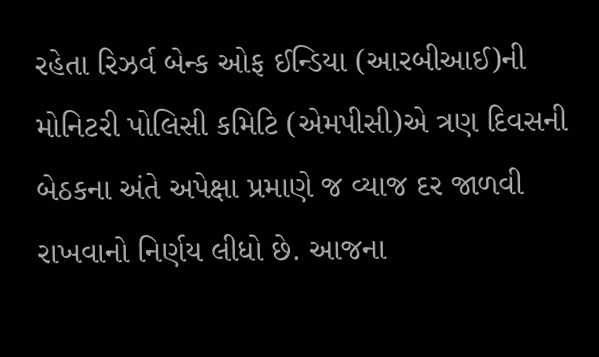રહેતા રિઝર્વ બેન્ક ઓફ ઈન્ડિયા (આરબીઆઈ)ની મોનિટરી પોલિસી કમિટિ (એમપીસી)એ ત્રણ દિવસની બેઠકના અંતે અપેક્ષા પ્રમાણે જ વ્યાજ દર જાળવી રાખવાનો નિર્ણય લીધો છે. આજના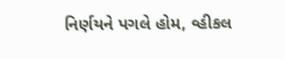નિર્ણયને પગલે હોમ, વ્હીકલ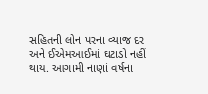સહિતની લોન પરના વ્યાજ દર અને ઈએમઆઈમાં ઘટાડો નહીં થાય. આગામી નાણાં વર્ષના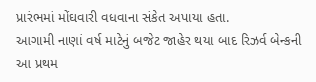પ્રારંભમાં મોંઘવારી વધવાના સંકેત અપાયા હતા.
આગામી નાણાં વર્ષ માટેનું બજેટ જાહેર થયા બાદ રિઝર્વ બેન્કની આ પ્રથમ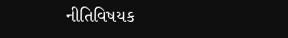નીતિવિષયક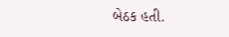બેઠક હતી.